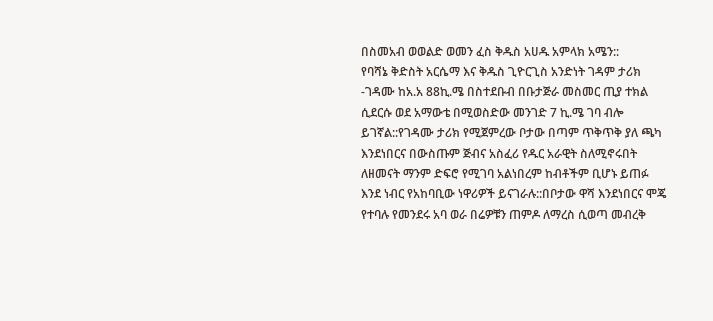በስመአብ ወወልድ ወመን ፈስ ቅዱስ አሀዱ አምላክ አሜን::
የባሻኔ ቅድስት አርሴማ እና ቅዱስ ጊዮርጊስ አንድነት ገዳም ታሪክ
-ገዳሙ ከአ.አ 88ኪ.ሜ በስተደቡብ በቡታጅራ መስመር ጢያ ተክል ሲደርሱ ወደ አማውቴ በሚወስድው መንገድ 7 ኪ.ሜ ገባ ብሎ ይገኛል::የገዳሙ ታሪክ የሚጀምረው ቦታው በጣም ጥቅጥቅ ያለ ጫካ እንደነበርና በውስጡም ጅብና አስፈሪ የዱር አራዊት ስለሚኖሩበት ለዘመናት ማንም ድፍሮ የሚገባ አልነበረም ከብቶችም ቢሆኑ ይጠፉ እንደ ነብር የአከባቢው ነዋሪዎች ይናገራሉ::በቦታው ዋሻ እንደነበርና ሞጄ የተባሉ የመንደሩ አባ ወራ በሬዎቹን ጠምዶ ለማረስ ሲወጣ መብረቅ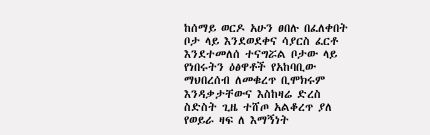ከሰማይ ወርዶ አሁን ፀበሉ በፈለቀበት ቦታ ላይ እንደወደቀና ሳያርስ ፈርቶ እንደተመለሰ ተናግሯል ቦታው ላይ የነበሩትን ዕፅዋቶች የአከባቢው ማህበረሰብ ለመቁረጥ ቢሞክሩም እንዳቃታቸውና እስከዛሬ ድረስ ስድስት ጊዜ ተሸጦ አልቆረጥ ያለ የወይራ ዛፍ ለ እማኝነት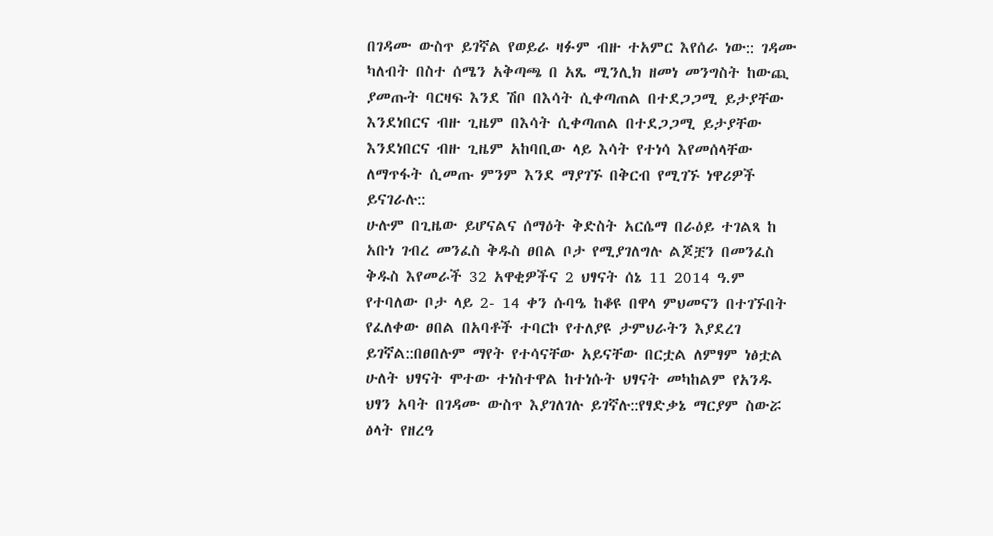በገዳሙ ውስጥ ይገኛል የወይራ ዛፉም ብዙ ተአምር እየሰራ ነው:: ገዳሙ ካለብት በስተ ሰሜን አቅጣጫ በ አጼ ሚንሊክ ዘመነ መንግስት ከውጪ ያመጡት ባርዛፍ እንደ ሽቦ በእሳት ሲቀጣጠል በተደጋጋሚ ይታያቸው እንደነበርና ብዙ ጊዜም በእሳት ሲቀጣጠል በተደጋጋሚ ይታያቸው እንደነበርና ብዙ ጊዜም አከባቢው ላይ እሳት የተነሳ እየመሰላቸው ለማጥፋት ሲመጡ ምንም እንደ ማያገኙ በቅርብ የሚገኙ ነዋሪዎች ይናገራሉ::
ሁሉም በጊዜው ይሆናልና ሰማዕት ቅድስት አርሴማ በራዕይ ተገልጻ ከ አቡነ ገብረ መንፈስ ቅዱስ ፀበል ቦታ የሚያገለግሉ ልጆቿን በመንፈስ ቅዱስ እየመራች 32 አዋቂዎችና 2 ህፃናት ሰኔ 11 2014 ዓ.ም የተባለው ቦታ ላይ 2- 14 ቀን ሱባዔ ከቆዩ በዋላ ምህመናን በተገኙበት የፈለቀው ፀበል በአባቶች ተባርኮ የተለያዩ ታምህራትን እያደረገ ይገኛል::በፀበሉም ማየት የተሳናቸው አይናቸው በርቷል ለምፃም ነፅቷል ሁለት ህፃናት ሞተው ተነስተዋል ከተነሱት ህፃናት መካከልም የአንዱ ህፃን አባት በገዳሙ ውስጥ እያገለገሉ ይገኛሉ::የፃድቃኔ ማርያም ስውሯ ፅላት የዘረዓ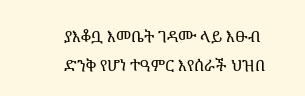ያእቆቧ እመቤት ገዳሙ ላይ እፁብ ድንቅ የሆነ ተዓምር እየሰራች ህዝበ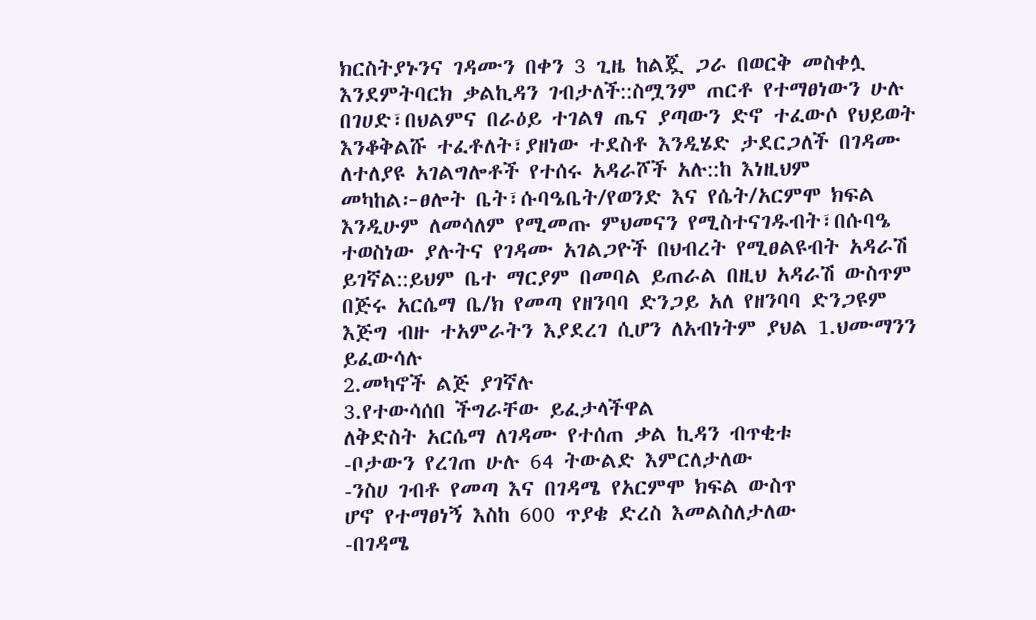ክርስትያኑንና ገዳሙን በቀን 3 ጊዜ ከልጇ ጋራ በወርቅ መስቀሏ እንደምትባርክ ቃልኪዳን ገብታለች::ስሟንም ጠርቶ የተማፀነውን ሁሉ በገሀድ፣በህልምና በራዕይ ተገልፃ ጤና ያጣውን ድኖ ተፈውሶ የህይወት እንቆቅልሹ ተፈቶለት፣ያዘነው ተደስቶ እንዲሄድ ታደርጋለች በገዳሙ ለተለያዩ አገልግሎቶች የተሰሩ አዳራሾች አሉ::ከ እነዚህም መካከል፦ፀሎት ቤት፣ሱባዔቤት/የወንድ እና የሴት/አርምሞ ክፍል እንዲሁም ለመሳለም የሚመጡ ምህመናን የሚስተናገዱብት፣በሱባዔ ተወስነው ያሉትና የገዳሙ አገልጋዮች በህብረት የሚፀልዩብት አዳራሽ ይገኛል::ይህም ቤተ ማርያም በመባል ይጠራል በዚህ አዳራሽ ውስጥም በጅሩ አርሴማ ቤ/ክ የመጣ የዘንባባ ድንጋይ አለ የዘንባባ ድንጋዩም እጅግ ብዙ ተአምራትን እያደረገ ሲሆን ለአብነትም ያህል 1.ህሙማንን ይፈውሳሉ
2.መካኖች ልጅ ያገኛሉ
3.የተውሳሰበ ችግራቸው ይፈታላችዋል
ለቅድስት አርሴማ ለገዳሙ የተሰጠ ቃል ኪዳን ብጥቂቱ
-ቦታውን የረገጠ ሁሉ 64 ትውልድ እምርለታለው
-ንስሀ ገብቶ የመጣ እና በገዳሜ የአርምሞ ክፍል ውስጥ
ሆኖ የተማፀነኝ እስከ 600 ጥያቄ ድረስ እመልስለታለው
-በገዳሜ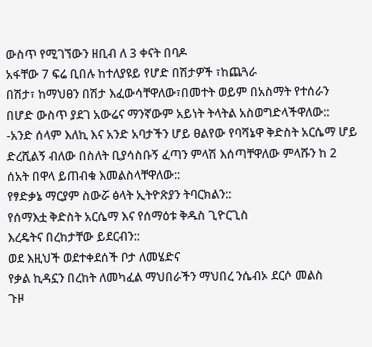ውስጥ የሚገኘውን ዘቢብ ለ 3 ቀናት በባዶ
አፋቸው 7 ፍሬ ቢበሉ ከተለያዩይ የሆድ በሽታዎች ፣ከጨጓራ
በሽታ፣ ከማህፀን በሽታ እፈውሳቸዋለው፣በመተት ወይም በአስማት የተሰራን በሆድ ውስጥ ያደገ አውሬና ማንኛውም አይነት ትላትል አስወግድላችዋለው::
-አንድ ሰላም እለኪ እና አንድ አባታችን ሆይ ፀልየው የባሻኔዋ ቅድስት አርሴማ ሆይ ድረሺልኝ ብለው በስለት ቢያሳስቡኝ ፈጣን ምላሽ እሰጣቸዋለው ምላሹን ከ 2 ሰአት በዋላ ይጠብቁ እመልስላቸዋለው::
የፃድቃኔ ማርያም ስውሯ ፅላት ኢትዮጽያን ትባርክልን::
የሰማእቷ ቅድስት አርሴማ እና የሰማዕቱ ቅዱስ ጊዮርጊስ
እረዴትና በረከታቸው ይደርብን::
ወደ እዚህች ወደተቀደሰች ቦታ ለመሄድና
የቃል ኪዳኗን በረከት ለመካፈል ማህበራችን ማህበረ ንሴብኦ ደርሶ መልስ
ጉዞ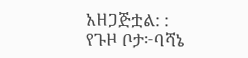አዘጋጅቷል: :
የጉዞ ቦታ፦ባሻኔ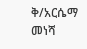ቅ/አርሴማ
መነሻ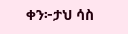ቀን፦ታህ ሳስ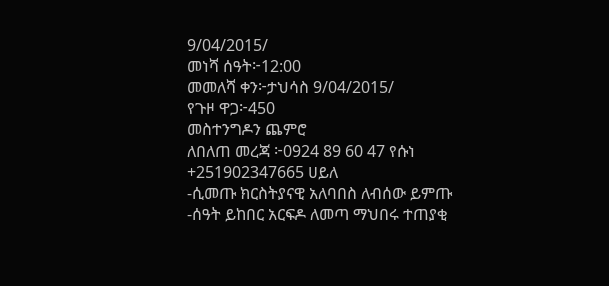9/04/2015/
መነሻ ሰዓት፦12:00
መመለሻ ቀን፦ታህሳስ 9/04/2015/
የጉዞ ዋጋ፦450
መስተንግዶን ጨምሮ
ለበለጠ መረጃ ፦0924 89 60 47 የሱነ
+251902347665 ሀይለ
-ሲመጡ ክርስትያናዊ አለባበስ ለብሰው ይምጡ
-ሰዓት ይከበር አርፍዶ ለመጣ ማህበሩ ተጠያቂ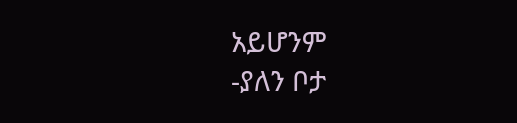አይሆንም
-ያለን ቦታ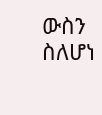ውስን ስለሆነ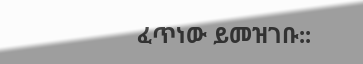ፈጥነው ይመዝገቡ::